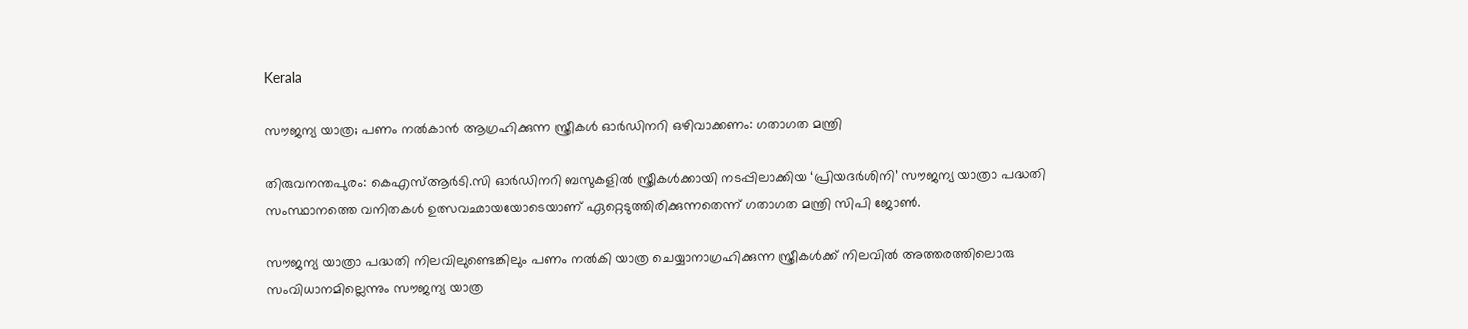Kerala

സൗജന്യ യാത്ര; പണം നൽകാൻ ആഗ്രഹിക്കുന്ന സ്ത്രീകൾ ഓർഡിനറി ഒഴിവാക്കണം: ഗതാഗത മന്ത്രി

തിരുവനന്തപുരം: കെഎസ്ആർടി.സി ഓർഡിനറി ബസുകളിൽ സ്ത്രീകൾക്കായി നടപ്പിലാക്കിയ ‘പ്രിയദർശിനി’ സൗജന്യ യാത്രാ പദ്ധതി സംസ്ഥാനത്തെ വനിതകൾ ഉത്സവഛായയോടെയാണ് ഏറ്റെടുത്തിരിക്കുന്നതെന്ന് ഗതാഗത മന്ത്രി സിപി ജോൺ.

സൗജന്യ യാത്രാ പദ്ധതി നിലവിലുണ്ടെങ്കിലും പണം നൽകി യാത്ര ചെയ്യാനാഗ്രഹിക്കുന്ന സ്ത്രീകൾക്ക് നിലവിൽ അത്തരത്തിലൊരു സംവിധാനമില്ലെന്നും സൗജന്യ യാത്ര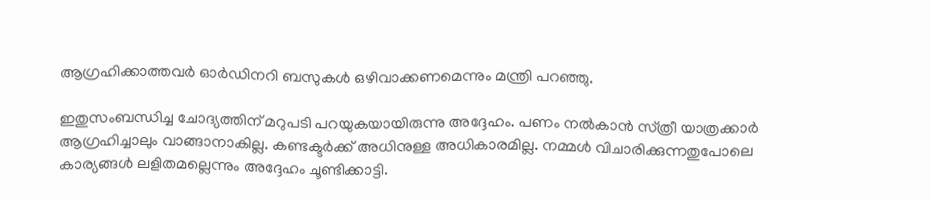ആഗ്രഹിക്കാത്തവർ ഓർഡിനറി ബസുകൾ ഒഴിവാക്കണമെന്നും മന്ത്രി പറഞ്ഞു.

ഇതുസംബന്ധിച്ച ചോദ്യത്തിന് മറുപടി പറയുകയായിരുന്നു അദ്ദേഹം. പണം നൽകാൻ സ്‌ത്രീ യാത്രക്കാർ ആഗ്രഹിച്ചാലും വാങ്ങാനാകില്ല. കണ്ടക്ടർക്ക് അധിനുള്ള അധികാരമില്ല. നമ്മൾ വിചാരിക്കുന്നതുപോലെ കാര്യങ്ങൾ ലളിതമല്ലെന്നും അദ്ദേഹം ചൂണ്ടിക്കാട്ടി.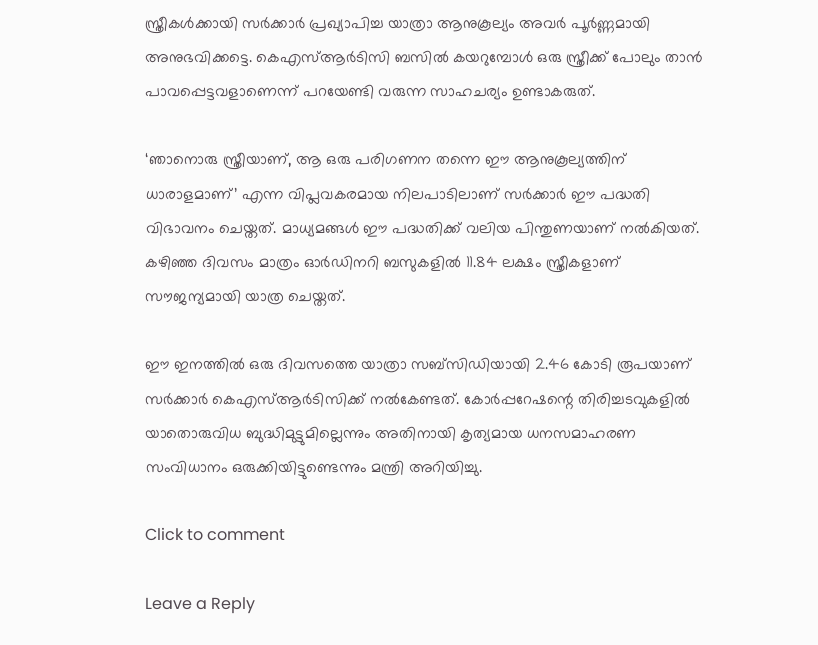സ്ത്രീകൾക്കായി സർക്കാർ പ്രഖ്യാപിച്ച യാത്രാ ആനുകൂല്യം അവർ പൂർണ്ണമായി അനുഭവിക്കട്ടെ. കെഎസ്ആർടിസി ബസിൽ കയറുമ്പോൾ ഒരു സ്ത്രീക്ക് പോലും താൻ പാവപ്പെട്ടവളാണെന്ന് പറയേണ്ടി വരുന്ന സാഹചര്യം ഉണ്ടാകരുത്.

‘ഞാനൊരു സ്ത്രീയാണ്, ആ ഒരു പരിഗണന തന്നെ ഈ ആനുകൂല്യത്തിന് ധാരാളമാണ്’ എന്ന വിപ്ലവകരമായ നിലപാടിലാണ് സർക്കാർ ഈ പദ്ധതി വിഭാവനം ചെയ്തത്. മാധ്യമങ്ങൾ ഈ പദ്ധതിക്ക് വലിയ പിന്തുണയാണ് നൽകിയത്. കഴിഞ്ഞ ദിവസം മാത്രം ഓർഡിനറി ബസുകളിൽ 11.84 ലക്ഷം സ്ത്രീകളാണ് സൗജന്യമായി യാത്ര ചെയ്തത്.

ഈ ഇനത്തിൽ ഒരു ദിവസത്തെ യാത്രാ സബ്‌സിഡിയായി 2.46 കോടി രൂപയാണ് സർക്കാർ കെഎസ്ആർടിസിക്ക് നൽകേണ്ടത്. കോർപ്പറേഷന്റെ തിരിച്ചടവുകളിൽ യാതൊരുവിധ ബുദ്ധിമുട്ടുമില്ലെന്നും അതിനായി കൃത്യമായ ധനസമാഹരണ സംവിധാനം ഒരുക്കിയിട്ടുണ്ടെന്നും മന്ത്രി അറിയിച്ചു.

Click to comment

Leave a Reply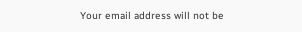Your email address will not be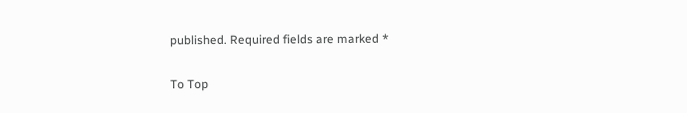published. Required fields are marked *

To Top